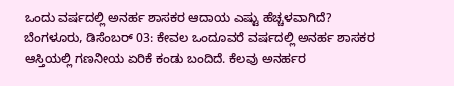ಒಂದು ವರ್ಷದಲ್ಲಿ ಅನರ್ಹ ಶಾಸಕರ ಆದಾಯ ಎಷ್ಟು ಹೆಚ್ಚಳವಾಗಿದೆ?
ಬೆಂಗಳೂರು, ಡಿಸೆಂಬರ್ 03: ಕೇವಲ ಒಂದೂವರೆ ವರ್ಷದಲ್ಲಿ ಅನರ್ಹ ಶಾಸಕರ ಆಸ್ತಿಯಲ್ಲಿ ಗಣನೀಯ ಏರಿಕೆ ಕಂಡು ಬಂದಿದೆ. ಕೆಲವು ಅನರ್ಹರ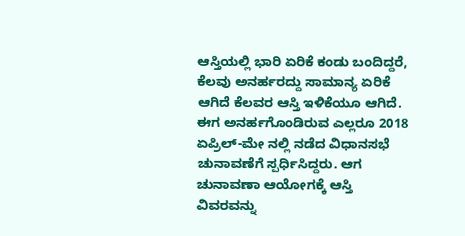ಆಸ್ತಿಯಲ್ಲಿ ಭಾರಿ ಏರಿಕೆ ಕಂಡು ಬಂದಿದ್ದರೆ, ಕೆಲವು ಅನರ್ಹರದ್ದು ಸಾಮಾನ್ಯ ಏರಿಕೆ ಆಗಿದೆ ಕೆಲವರ ಆಸ್ತಿ ಇಳಿಕೆಯೂ ಆಗಿದೆ.
ಈಗ ಅನರ್ಹಗೊಂಡಿರುವ ಎಲ್ಲರೂ 2018 ಏಪ್ರಿಲ್-ಮೇ ನಲ್ಲಿ ನಡೆದ ವಿಧಾನಸಭೆ ಚುನಾವಣೆಗೆ ಸ್ಪರ್ಧಿಸಿದ್ದರು. ಆಗ ಚುನಾವಣಾ ಆಯೋಗಕ್ಕೆ ಆಸ್ತಿ ವಿವರವನ್ನು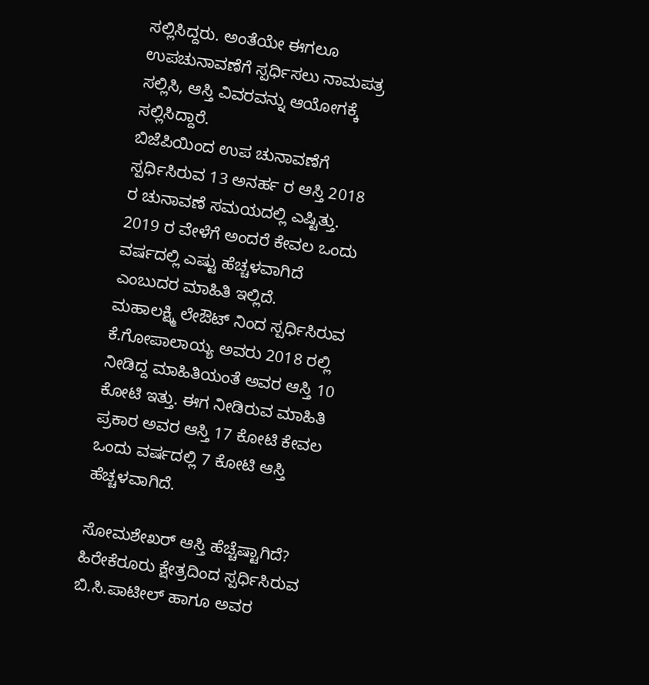ಸಲ್ಲಿಸಿದ್ದರು. ಅಂತೆಯೇ ಈಗಲೂ ಉಪಚುನಾವಣೆಗೆ ಸ್ಪರ್ಧಿಸಲು ನಾಮಪತ್ರ ಸಲ್ಲಿಸಿ, ಆಸ್ತಿ ವಿವರವನ್ನು ಆಯೋಗಕ್ಕೆ ಸಲ್ಲಿಸಿದ್ದಾರೆ.
ಬಿಜೆಪಿಯಿಂದ ಉಪ ಚುನಾವಣೆಗೆ ಸ್ಪರ್ಧಿಸಿರುವ 13 ಅನರ್ಹ ರ ಆಸ್ತಿ 2018 ರ ಚುನಾವಣೆ ಸಮಯದಲ್ಲಿ ಎಷ್ಟಿತ್ತು. 2019 ರ ವೇಳೆಗೆ ಅಂದರೆ ಕೇವಲ ಒಂದು ವರ್ಷದಲ್ಲಿ ಎಷ್ಟು ಹೆಚ್ಚಳವಾಗಿದೆ ಎಂಬುದರ ಮಾಹಿತಿ ಇಲ್ಲಿದೆ.
ಮಹಾಲಕ್ಷ್ಮಿ ಲೇಔಟ್ ನಿಂದ ಸ್ಪರ್ಧಿಸಿರುವ ಕೆ.ಗೋಪಾಲಾಯ್ಯ ಅವರು 2018 ರಲ್ಲಿ ನೀಡಿದ್ದ ಮಾಹಿತಿಯಂತೆ ಅವರ ಆಸ್ತಿ 10 ಕೋಟಿ ಇತ್ತು. ಈಗ ನೀಡಿರುವ ಮಾಹಿತಿ ಪ್ರಕಾರ ಅವರ ಆಸ್ತಿ 17 ಕೋಟಿ ಕೇವಲ ಒಂದು ವರ್ಷದಲ್ಲಿ 7 ಕೋಟಿ ಆಸ್ತಿ ಹೆಚ್ಚಳವಾಗಿದೆ.

ಸೋಮಶೇಖರ್ ಆಸ್ತಿ ಹೆಚ್ಚೆಷ್ಟಾಗಿದೆ?
ಹಿರೇಕೆರೂರು ಕ್ಷೇತ್ರದಿಂದ ಸ್ಪರ್ಧಿಸಿರುವ ಬಿ.ಸಿ.ಪಾಟೀಲ್ ಹಾಗೂ ಅವರ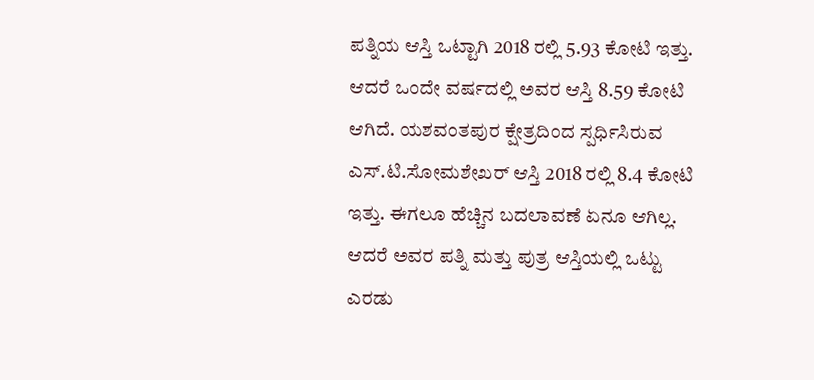ಪತ್ನಿಯ ಆಸ್ತಿ ಒಟ್ಟಾಗಿ 2018 ರಲ್ಲಿ 5.93 ಕೋಟಿ ಇತ್ತು. ಆದರೆ ಒಂದೇ ವರ್ಷದಲ್ಲಿ ಅವರ ಆಸ್ತಿ 8.59 ಕೋಟಿ ಆಗಿದೆ. ಯಶವಂತಪುರ ಕ್ಷೇತ್ರದಿಂದ ಸ್ಪರ್ಧಿಸಿರುವ ಎಸ್.ಟಿ.ಸೋಮಶೇಖರ್ ಆಸ್ತಿ 2018 ರಲ್ಲಿ 8.4 ಕೋಟಿ ಇತ್ತು. ಈಗಲೂ ಹೆಚ್ಚಿನ ಬದಲಾವಣೆ ಏನೂ ಆಗಿಲ್ಲ. ಆದರೆ ಅವರ ಪತ್ನಿ ಮತ್ತು ಪುತ್ರ ಆಸ್ತಿಯಲ್ಲಿ ಒಟ್ಟು ಎರಡು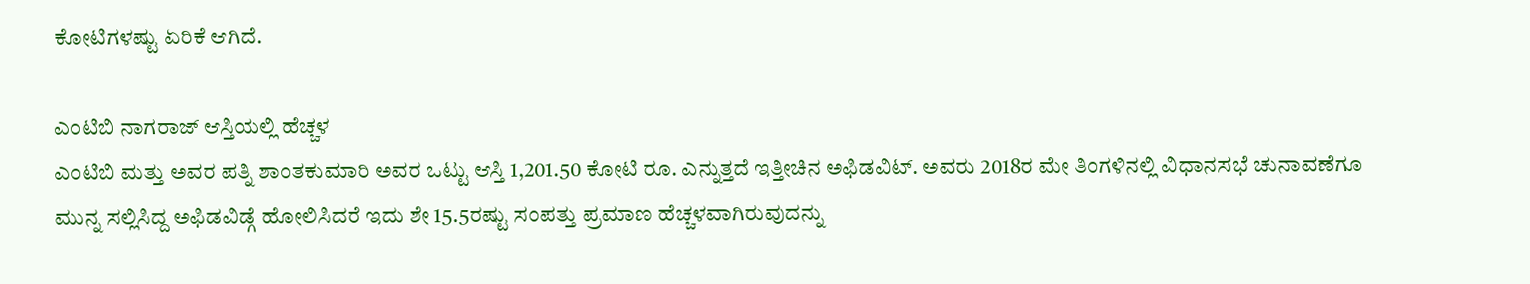ಕೋಟಿಗಳಷ್ಟು ಏರಿಕೆ ಆಗಿದೆ.

ಎಂಟಿಬಿ ನಾಗರಾಜ್ ಆಸ್ತಿಯಲ್ಲಿ ಹೆಚ್ಚಳ
ಎಂಟಿಬಿ ಮತ್ತು ಅವರ ಪತ್ನಿ ಶಾಂತಕುಮಾರಿ ಅವರ ಒಟ್ಟು ಆಸ್ತಿ 1,201.50 ಕೋಟಿ ರೂ. ಎನ್ನುತ್ತದೆ ಇತ್ತೀಚಿನ ಅಫಿಡವಿಟ್. ಅವರು 2018ರ ಮೇ ತಿಂಗಳಿನಲ್ಲಿ ವಿಧಾನಸಭೆ ಚುನಾವಣೆಗೂ ಮುನ್ನ ಸಲ್ಲಿಸಿದ್ದ ಅಫಿಡವಿಡ್ಗೆ ಹೋಲಿಸಿದರೆ ಇದು ಶೇ 15.5ರಷ್ಟು ಸಂಪತ್ತು ಪ್ರಮಾಣ ಹೆಚ್ಚಳವಾಗಿರುವುದನ್ನು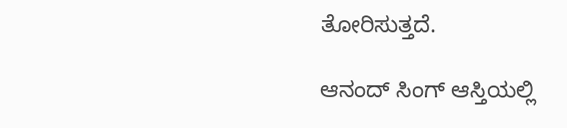ತೋರಿಸುತ್ತದೆ.

ಆನಂದ್ ಸಿಂಗ್ ಆಸ್ತಿಯಲ್ಲಿ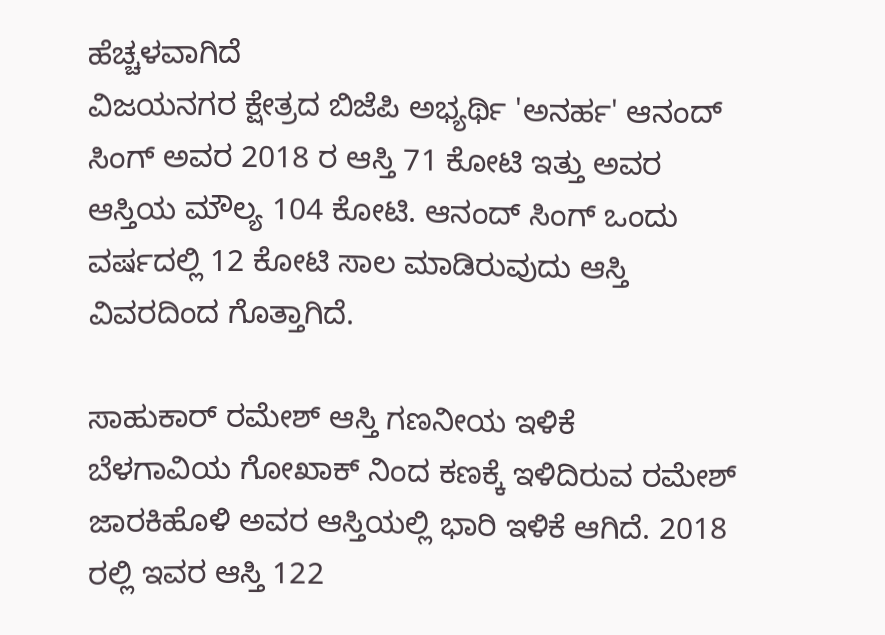ಹೆಚ್ಚಳವಾಗಿದೆ
ವಿಜಯನಗರ ಕ್ಷೇತ್ರದ ಬಿಜೆಪಿ ಅಭ್ಯರ್ಥಿ 'ಅನರ್ಹ' ಆನಂದ್ ಸಿಂಗ್ ಅವರ 2018 ರ ಆಸ್ತಿ 71 ಕೋಟಿ ಇತ್ತು ಅವರ ಆಸ್ತಿಯ ಮೌಲ್ಯ 104 ಕೋಟಿ. ಆನಂದ್ ಸಿಂಗ್ ಒಂದು ವರ್ಷದಲ್ಲಿ 12 ಕೋಟಿ ಸಾಲ ಮಾಡಿರುವುದು ಆಸ್ತಿ ವಿವರದಿಂದ ಗೊತ್ತಾಗಿದೆ.

ಸಾಹುಕಾರ್ ರಮೇಶ್ ಆಸ್ತಿ ಗಣನೀಯ ಇಳಿಕೆ
ಬೆಳಗಾವಿಯ ಗೋಖಾಕ್ ನಿಂದ ಕಣಕ್ಕೆ ಇಳಿದಿರುವ ರಮೇಶ್ ಜಾರಕಿಹೊಳಿ ಅವರ ಆಸ್ತಿಯಲ್ಲಿ ಭಾರಿ ಇಳಿಕೆ ಆಗಿದೆ. 2018 ರಲ್ಲಿ ಇವರ ಆಸ್ತಿ 122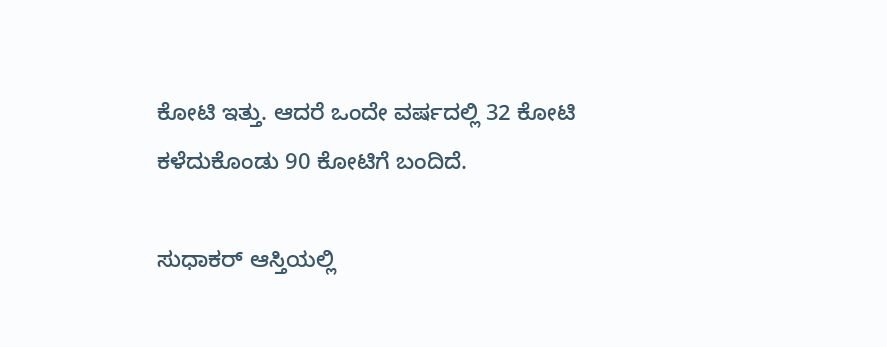ಕೋಟಿ ಇತ್ತು. ಆದರೆ ಒಂದೇ ವರ್ಷದಲ್ಲಿ 32 ಕೋಟಿ ಕಳೆದುಕೊಂಡು 90 ಕೋಟಿಗೆ ಬಂದಿದೆ.

ಸುಧಾಕರ್ ಆಸ್ತಿಯಲ್ಲಿ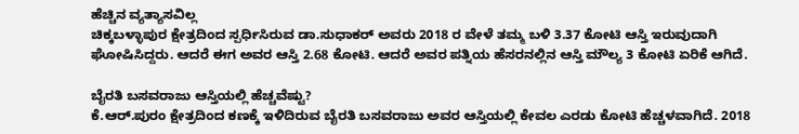ಹೆಚ್ಚಿನ ವ್ಯತ್ಯಾಸವಿಲ್ಲ
ಚಿಕ್ಕಬಳ್ಳಾಪುರ ಕ್ಷೇತ್ರದಿಂದ ಸ್ಪರ್ಧಿಸಿರುವ ಡಾ.ಸುಧಾಕರ್ ಅವರು 2018 ರ ವೇಳೆ ತಮ್ಮ ಬಳಿ 3.37 ಕೋಟಿ ಆಸ್ತಿ ಇರುವುದಾಗಿ ಘೋಷಿಸಿದ್ದರು. ಆದರೆ ಈಗ ಅವರ ಆಸ್ತಿ 2.68 ಕೋಟಿ. ಆದರೆ ಅವರ ಪತ್ನಿಯ ಹೆಸರನಲ್ಲಿನ ಆಸ್ತಿ ಮೌಲ್ಯ 3 ಕೋಟಿ ಏರಿಕೆ ಆಗಿದೆ.

ಬೈರತಿ ಬಸವರಾಜು ಆಸ್ತಿಯಲ್ಲಿ ಹೆಚ್ಚವೆಷ್ಟು?
ಕೆ.ಆರ್.ಪುರಂ ಕ್ಷೇತ್ರದಿಂದ ಕಣಕ್ಕೆ ಇಳಿದಿರುವ ಬೈರತಿ ಬಸವರಾಜು ಅವರ ಆಸ್ತಿಯಲ್ಲಿ ಕೇವಲ ಎರಡು ಕೋಟಿ ಹೆಚ್ಚಳವಾಗಿದೆ. 2018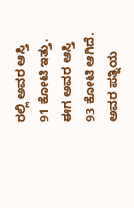ರಲ್ಲಿ ಅವರ ಆಸ್ತಿ 91 ಕೋಟಿ ಇತ್ತು. ಈಗ ಅವರ ಆಸ್ತಿ 93 ಕೋಟಿ ಆಗಿದೆ. ಅವರ ಪತ್ನಿಯ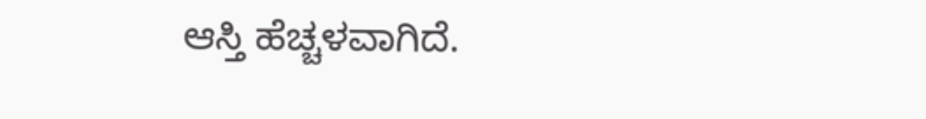ಆಸ್ತಿ ಹೆಚ್ಚಳವಾಗಿದೆ.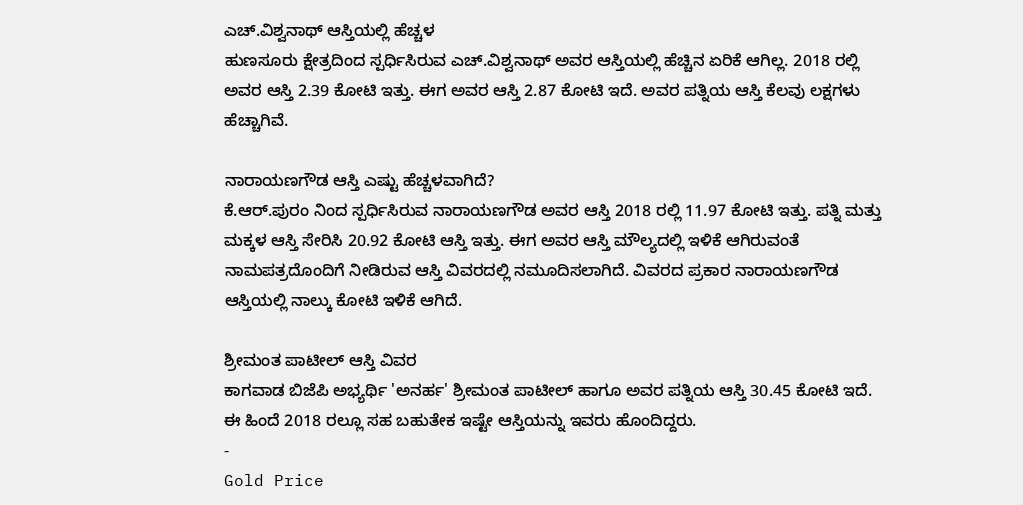ಎಚ್.ವಿಶ್ವನಾಥ್ ಆಸ್ತಿಯಲ್ಲಿ ಹೆಚ್ಚಳ
ಹುಣಸೂರು ಕ್ಷೇತ್ರದಿಂದ ಸ್ಪರ್ಧಿಸಿರುವ ಎಚ್.ವಿಶ್ವನಾಥ್ ಅವರ ಆಸ್ತಿಯಲ್ಲಿ ಹೆಚ್ಚಿನ ಏರಿಕೆ ಆಗಿಲ್ಲ. 2018 ರಲ್ಲಿ ಅವರ ಆಸ್ತಿ 2.39 ಕೋಟಿ ಇತ್ತು. ಈಗ ಅವರ ಆಸ್ತಿ 2.87 ಕೋಟಿ ಇದೆ. ಅವರ ಪತ್ನಿಯ ಆಸ್ತಿ ಕೆಲವು ಲಕ್ಷಗಳು ಹೆಚ್ಚಾಗಿವೆ.

ನಾರಾಯಣಗೌಡ ಆಸ್ತಿ ಎಷ್ಟು ಹೆಚ್ಚಳವಾಗಿದೆ?
ಕೆ.ಆರ್.ಪುರಂ ನಿಂದ ಸ್ಪರ್ಧಿಸಿರುವ ನಾರಾಯಣಗೌಡ ಅವರ ಆಸ್ತಿ 2018 ರಲ್ಲಿ 11.97 ಕೋಟಿ ಇತ್ತು. ಪತ್ನಿ ಮತ್ತು ಮಕ್ಕಳ ಆಸ್ತಿ ಸೇರಿಸಿ 20.92 ಕೋಟಿ ಆಸ್ತಿ ಇತ್ತು. ಈಗ ಅವರ ಆಸ್ತಿ ಮೌಲ್ಯದಲ್ಲಿ ಇಳಿಕೆ ಆಗಿರುವಂತೆ ನಾಮಪತ್ರದೊಂದಿಗೆ ನೀಡಿರುವ ಆಸ್ತಿ ವಿವರದಲ್ಲಿ ನಮೂದಿಸಲಾಗಿದೆ. ವಿವರದ ಪ್ರಕಾರ ನಾರಾಯಣಗೌಡ ಆಸ್ತಿಯಲ್ಲಿ ನಾಲ್ಕು ಕೋಟಿ ಇಳಿಕೆ ಆಗಿದೆ.

ಶ್ರೀಮಂತ ಪಾಟೀಲ್ ಆಸ್ತಿ ವಿವರ
ಕಾಗವಾಡ ಬಿಜೆಪಿ ಅಭ್ಯರ್ಥಿ 'ಅನರ್ಹ' ಶ್ರೀಮಂತ ಪಾಟೀಲ್ ಹಾಗೂ ಅವರ ಪತ್ನಿಯ ಆಸ್ತಿ 30.45 ಕೋಟಿ ಇದೆ. ಈ ಹಿಂದೆ 2018 ರಲ್ಲೂ ಸಹ ಬಹುತೇಕ ಇಷ್ಟೇ ಆಸ್ತಿಯನ್ನು ಇವರು ಹೊಂದಿದ್ದರು.
-
Gold Price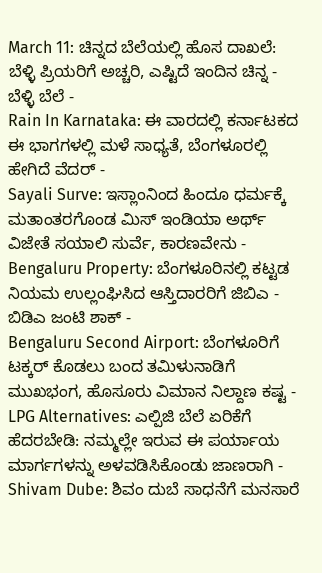March 11: ಚಿನ್ನದ ಬೆಲೆಯಲ್ಲಿ ಹೊಸ ದಾಖಲೆ: ಬೆಳ್ಳಿ ಪ್ರಿಯರಿಗೆ ಅಚ್ಚರಿ, ಎಷ್ಟಿದೆ ಇಂದಿನ ಚಿನ್ನ - ಬೆಳ್ಳಿ ಬೆಲೆ -
Rain In Karnataka: ಈ ವಾರದಲ್ಲಿ ಕರ್ನಾಟಕದ ಈ ಭಾಗಗಳಲ್ಲಿ ಮಳೆ ಸಾಧ್ಯತೆ, ಬೆಂಗಳೂರಲ್ಲಿ ಹೇಗಿದೆ ವೆದರ್ -
Sayali Surve: ಇಸ್ಲಾಂನಿಂದ ಹಿಂದೂ ಧರ್ಮಕ್ಕೆ ಮತಾಂತರಗೊಂಡ ಮಿಸ್ ಇಂಡಿಯಾ ಅರ್ಥ್ ವಿಜೇತೆ ಸಯಾಲಿ ಸುರ್ವೆ, ಕಾರಣವೇನು -
Bengaluru Property: ಬೆಂಗಳೂರಿನಲ್ಲಿ ಕಟ್ಟಡ ನಿಯಮ ಉಲ್ಲಂಘಿಸಿದ ಆಸ್ತಿದಾರರಿಗೆ ಜಿಬಿಎ - ಬಿಡಿಎ ಜಂಟಿ ಶಾಕ್ -
Bengaluru Second Airport: ಬೆಂಗಳೂರಿಗೆ ಟಕ್ಕರ್ ಕೊಡಲು ಬಂದ ತಮಿಳುನಾಡಿಗೆ ಮುಖಭಂಗ, ಹೊಸೂರು ವಿಮಾನ ನಿಲ್ದಾಣ ಕಷ್ಟ -
LPG Alternatives: ಎಲ್ಪಿಜಿ ಬೆಲೆ ಏರಿಕೆಗೆ ಹೆದರಬೇಡಿ: ನಮ್ಮಲ್ಲೇ ಇರುವ ಈ ಪರ್ಯಾಯ ಮಾರ್ಗಗಳನ್ನು ಅಳವಡಿಸಿಕೊಂಡು ಜಾಣರಾಗಿ -
Shivam Dube: ಶಿವಂ ದುಬೆ ಸಾಧನೆಗೆ ಮನಸಾರೆ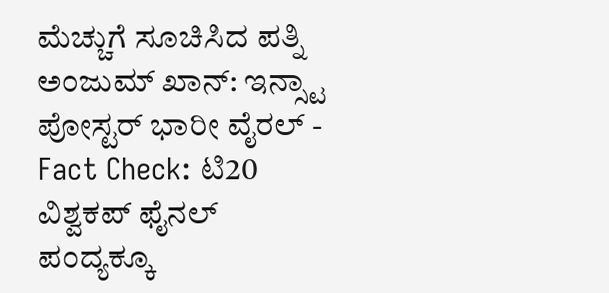ಮೆಚ್ಚುಗೆ ಸೂಚಿಸಿದ ಪತ್ನಿ ಅಂಜುಮ್ ಖಾನ್: ಇನ್ಸ್ಟಾ ಪೋಸ್ಟರ್ ಭಾರೀ ವೈರಲ್ -
Fact Check: ಟಿ20 ವಿಶ್ವಕಪ್ ಫೈನಲ್ ಪಂದ್ಯಕ್ಕೂ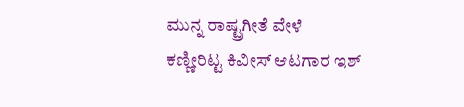ಮುನ್ನ ರಾಷ್ಟ್ರಗೀತೆ ವೇಳೆ ಕಣ್ಣೀರಿಟ್ಟ ಕಿವೀಸ್ ಆಟಗಾರ ಇಶ್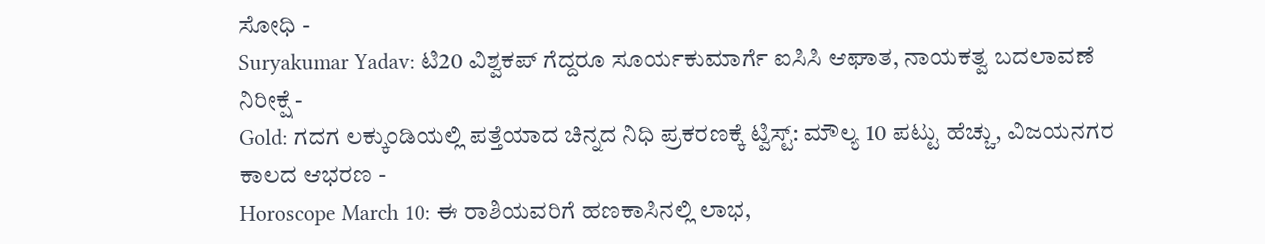ಸೋಧಿ -
Suryakumar Yadav: ಟಿ20 ವಿಶ್ವಕಪ್ ಗೆದ್ದರೂ ಸೂರ್ಯಕುಮಾರ್ಗೆ ಐಸಿಸಿ ಆಘಾತ, ನಾಯಕತ್ವ ಬದಲಾವಣೆ ನಿರೀಕ್ಷೆ -
Gold: ಗದಗ ಲಕ್ಕುಂಡಿಯಲ್ಲಿ ಪತ್ತೆಯಾದ ಚಿನ್ನದ ನಿಧಿ ಪ್ರಕರಣಕ್ಕೆ ಟ್ವಿಸ್ಟ್: ಮೌಲ್ಯ 10 ಪಟ್ಟು ಹೆಚ್ಚು, ವಿಜಯನಗರ ಕಾಲದ ಆಭರಣ -
Horoscope March 10: ಈ ರಾಶಿಯವರಿಗೆ ಹಣಕಾಸಿನಲ್ಲಿ ಲಾಭ,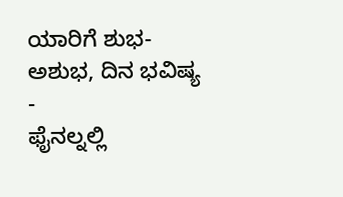ಯಾರಿಗೆ ಶುಭ-ಅಶುಭ, ದಿನ ಭವಿಷ್ಯ -
ಫೈನಲ್ನಲ್ಲಿ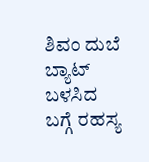ಶಿವಂ ದುಬೆ ಬ್ಯಾಟ್ ಬಳಸಿದ ಬಗ್ಗೆ ರಹಸ್ಯ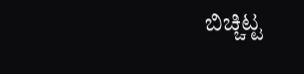ಬಿಚ್ಚಿಟ್ಟ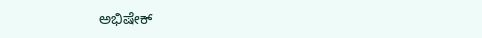ಅಭಿಷೇಕ್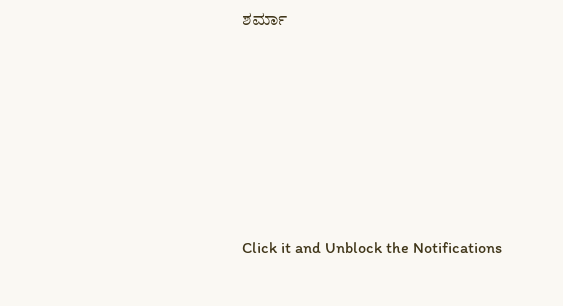ಶರ್ಮಾ












Click it and Unblock the Notifications